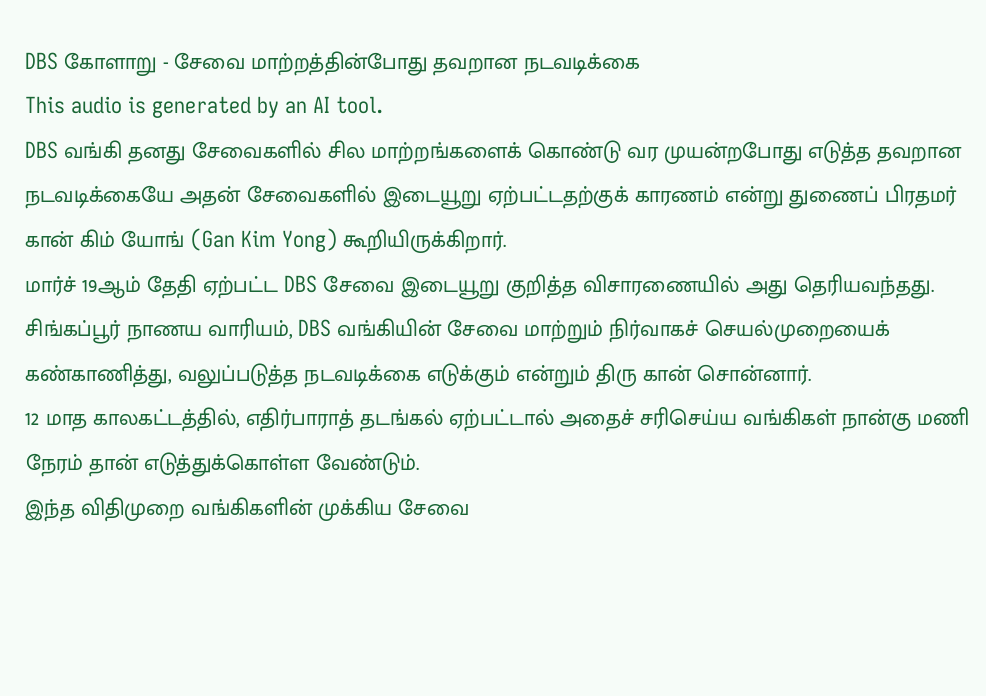DBS கோளாறு - சேவை மாற்றத்தின்போது தவறான நடவடிக்கை
This audio is generated by an AI tool.
DBS வங்கி தனது சேவைகளில் சில மாற்றங்களைக் கொண்டு வர முயன்றபோது எடுத்த தவறான நடவடிக்கையே அதன் சேவைகளில் இடையூறு ஏற்பட்டதற்குக் காரணம் என்று துணைப் பிரதமர் கான் கிம் யோங் (Gan Kim Yong) கூறியிருக்கிறார்.
மார்ச் 19ஆம் தேதி ஏற்பட்ட DBS சேவை இடையூறு குறித்த விசாரணையில் அது தெரியவந்தது.
சிங்கப்பூர் நாணய வாரியம், DBS வங்கியின் சேவை மாற்றும் நிர்வாகச் செயல்முறையைக் கண்காணித்து, வலுப்படுத்த நடவடிக்கை எடுக்கும் என்றும் திரு கான் சொன்னார்.
12 மாத காலகட்டத்தில், எதிர்பாராத் தடங்கல் ஏற்பட்டால் அதைச் சரிசெய்ய வங்கிகள் நான்கு மணி நேரம் தான் எடுத்துக்கொள்ள வேண்டும்.
இந்த விதிமுறை வங்கிகளின் முக்கிய சேவை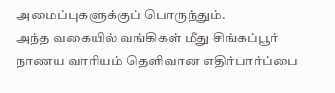அமைப்புகளுக்குப் பொருந்தும்.
அந்த வகையில் வங்கிகள் மீது சிங்கப்பூர் நாணய வாரியம் தெளிவான எதிர்பார்ப்பை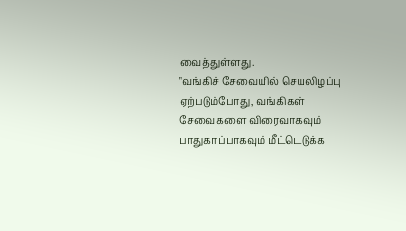வைத்துள்ளது.
"வங்கிச் சேவையில் செயலிழப்பு ஏற்படும்போது, வங்கிகள் சேவைகளை விரைவாகவும் பாதுகாப்பாகவும் மீட்டெடுக்க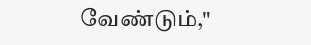வேண்டும்,"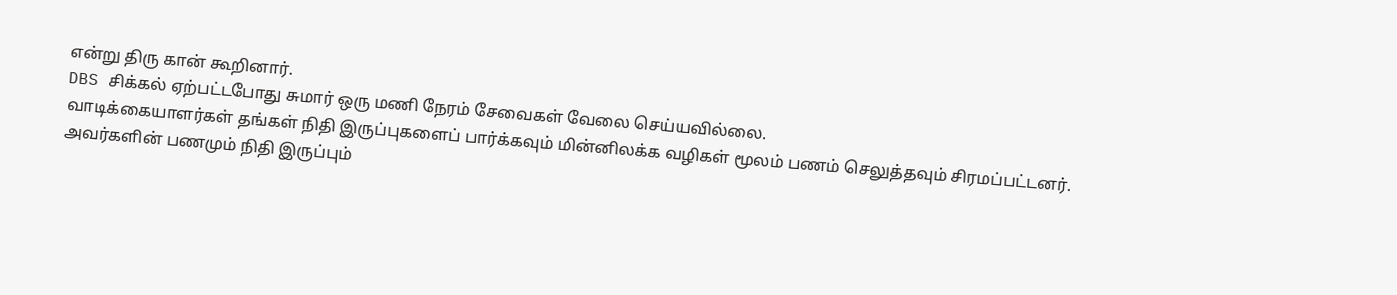என்று திரு கான் கூறினார்.
DBS சிக்கல் ஏற்பட்டபோது சுமார் ஒரு மணி நேரம் சேவைகள் வேலை செய்யவில்லை.
வாடிக்கையாளர்கள் தங்கள் நிதி இருப்புகளைப் பார்க்கவும் மின்னிலக்க வழிகள் மூலம் பணம் செலுத்தவும் சிரமப்பட்டனர்.
அவர்களின் பணமும் நிதி இருப்பும்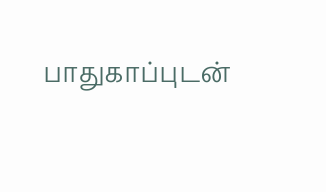பாதுகாப்புடன்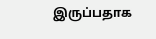இருப்பதாக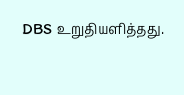DBS உறுதியளித்தது.